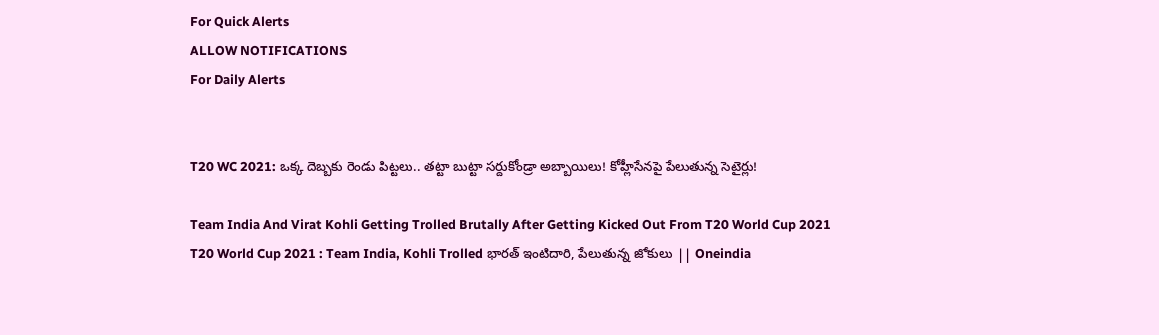For Quick Alerts
ALLOW NOTIFICATIONS
For Daily Alerts


T20 WC 2021: ఒక్క దెబ్బకు రెండు పిట్టలు.. తట్టా బుట్టా సర్దుకోండ్రా అబ్బాయిలు! కోహ్లీసేనపై పేలుతున్న సెటైర్లు!

Team India And Virat Kohli Getting Trolled Brutally After Getting Kicked Out From T20 World Cup 2021
T20 World Cup 2021 : Team India, Kohli Trolled భారత్‌ ఇంటిదారి, పేలుతున్న జోకులు || Oneindia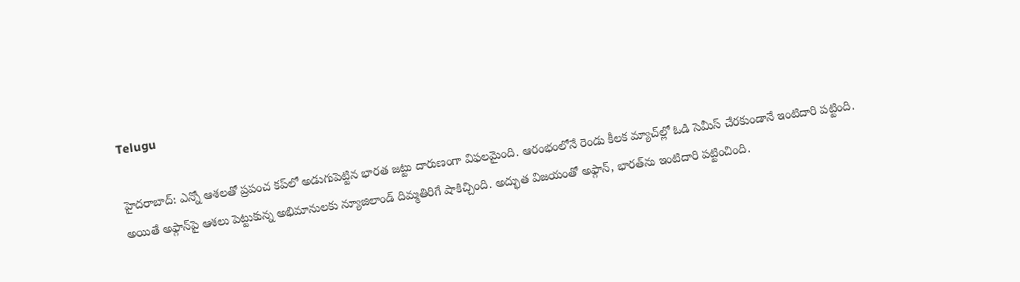Telugu

హైదరాబాద్: ఎన్నో ఆశలతో ప్రపంచ కప్‌లో అడుగుపెట్టిన భారత జట్టు దారుణంగా విఫలమైంది. ఆరంభంలోనే రెండు కీలక మ్యాచ్‌ల్లో ఓడి సెమీస్ చేరకుండానే ఇంటిదారి పట్టింది. అయితే అఫ్గాన్‌పై ఆశలు పెట్టుకున్న అభిమానులకు న్యూజిలాండ్ దిమ్మతిరిగే షాకిచ్చింది. అద్భుత విజయంతో అఫ్గాన్, భారత్‌ను ఇంటిదారి పట్టించింది.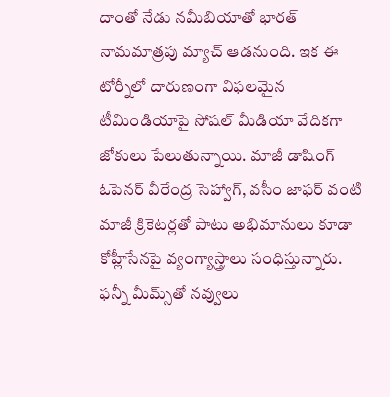దాంతో నేడు నమీబియాతో భారత్ నామమాత్రపు మ్యాచ్ ఆడనుంది. ఇక ఈ టోర్నీలో దారుణంగా విఫలమైన టీమిండియాపై సోషల్ మీడియా వేదికగా జోకులు పేలుతున్నాయి. మాజీ డాషింగ్ ఓపెనర్ వీరేంద్ర సెహ్వాగ్, వసీం జాఫర్ వంటి మాజీ క్రికెటర్లతో పాటు అభిమానులు కూడా కోహ్లీసేనపై వ్యంగ్యాస్త్రాలు సంధిస్తున్నారు. ఫన్నీ మీమ్స్‌తో నవ్వులు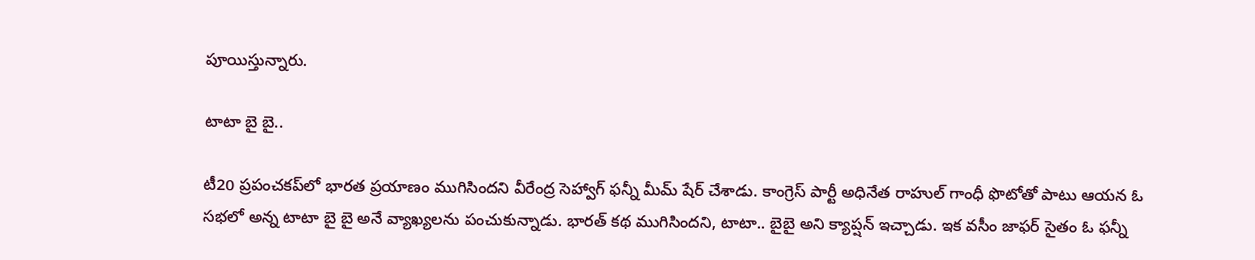పూయిస్తున్నారు.

టాటా బై బై..

టీ20 ప్రపంచకప్‌లో భారత ప్రయాణం ముగిసిందని వీరేంద్ర సెహ్వాగ్ ఫన్నీ మీమ్ షేర్ చేశాడు. కాంగ్రెస్ పార్టీ అధినేత రాహుల్ గాంధీ ఫొటోతో పాటు ఆయన ఓ సభలో అన్న టాటా బై బై అనే వ్యాఖ్యలను పంచుకున్నాడు. భారత్ కథ ముగిసిందని, టాటా.. బైబై అని క్యాప్షన్ ఇచ్చాడు. ఇక వసీం జాఫర్ సైతం ఓ ఫన్నీ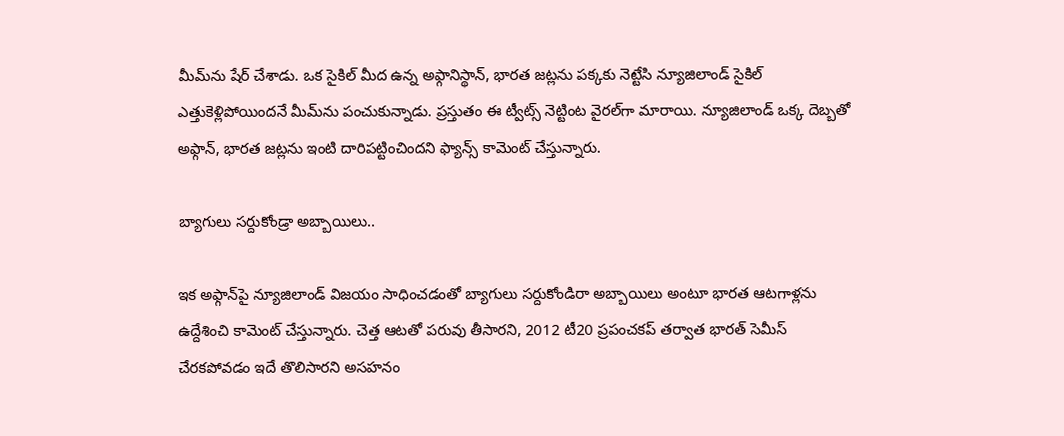మీమ్‌ను షేర్ చేశాడు. ఒక సైకిల్ మీద ఉన్న అఫ్గానిస్థాన్, భారత జట్లను పక్కకు నెట్టేసి న్యూజిలాండ్ సైకిల్ ఎత్తుకెళ్లిపోయిందనే మీమ్‌ను పంచుకున్నాడు. ప్రస్తుతం ఈ ట్వీట్స్ నెట్టింట వైరల్‌గా మారాయి. న్యూజిలాండ్ ఒక్క దెబ్బతో అఫ్గాన్, భారత జట్లను ఇంటి దారిపట్టించిందని ఫ్యాన్స్ కామెంట్ చేస్తున్నారు.

బ్యాగులు సర్దుకోండ్రా అబ్బాయిలు..

ఇక అఫ్గాన్‌పై న్యూజిలాండ్ విజయం సాధించడంతో బ్యాగులు సర్దుకోండిరా అబ్బాయిలు అంటూ భారత ఆటగాళ్లను ఉద్దేశించి కామెంట్ చేస్తున్నారు. చెత్త ఆటతో పరువు తీసారని, 2012 టీ20 ప్రపంచకప్ తర్వాత భారత్ సెమీస్ చేరకపోవడం ఇదే తొలిసారని అసహనం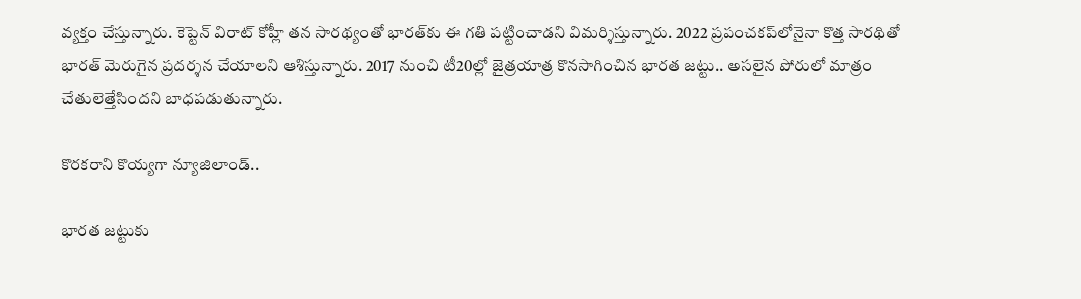వ్యక్తం చేస్తున్నారు. కెప్టెన్ విరాట్ కోహ్లీ తన సారథ్యంతో భారత్‌కు ఈ గతి పట్టించాడని విమర్శిస్తున్నారు. 2022 ప్రపంచకప్‌లోనైనా కొత్త సారథితో భారత్ మెరుగైన ప్రదర్శన చేయాలని ఆశిస్తున్నారు. 2017 నుంచి టీ20ల్లో జైత్రయాత్ర కొనసాగించిన భారత జట్టు.. అసలైన పోరులో మాత్రం చేతులెత్తేసిందని బాధపడుతున్నారు.

కొరకరాని కొయ్యగా న్యూజిలాండ్..

భారత జట్టుకు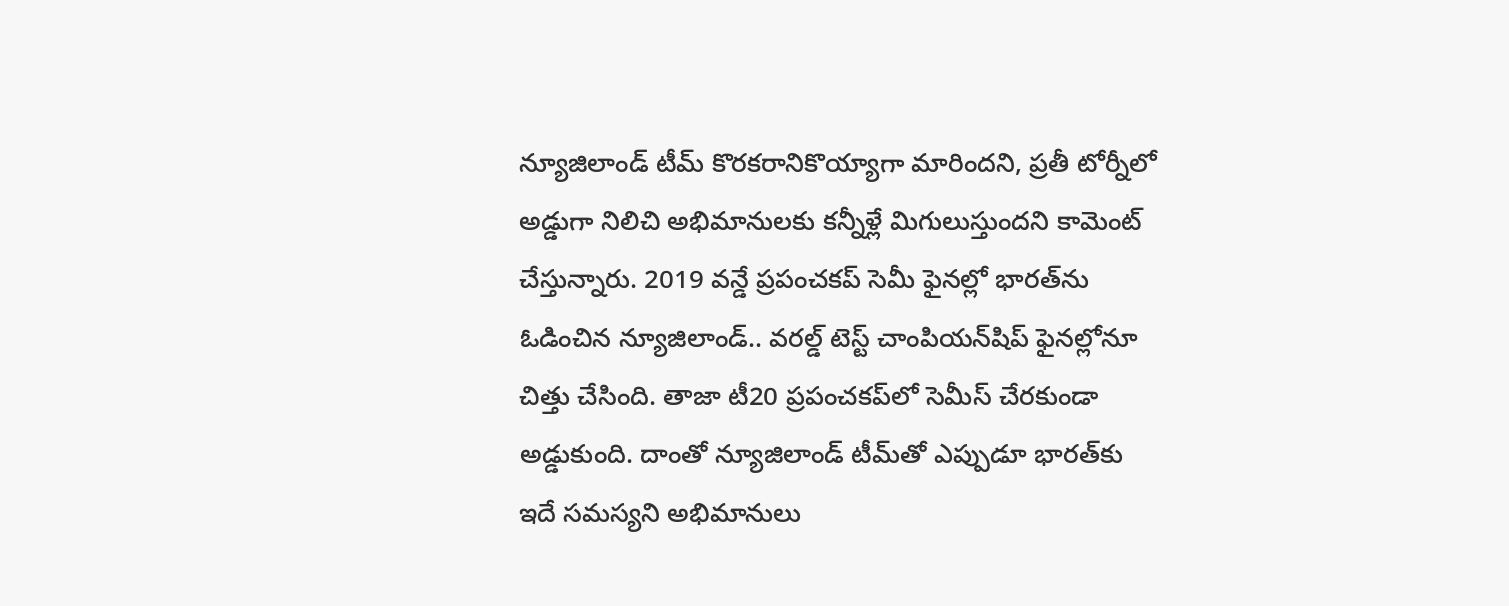న్యూజిలాండ్ టీమ్ కొరకరానికొయ్యాగా మారిందని, ప్రతీ టోర్నీలో అడ్డుగా నిలిచి అభిమానులకు కన్నీళ్లే మిగులుస్తుందని కామెంట్ చేస్తున్నారు. 2019 వన్డే ప్రపంచకప్ సెమీ ఫైనల్లో భారత్‌ను ఓడించిన న్యూజిలాండ్.. వరల్డ్ టెస్ట్ చాంపియన్‌షిప్ ఫైనల్లోనూ చిత్తు చేసింది. తాజా టీ20 ప్రపంచకప్‌లో సెమీస్ చేరకుండా అడ్డుకుంది. దాంతో న్యూజిలాండ్ టీమ్‌తో ఎప్పుడూ భారత్‌కు ఇదే సమస్యని అభిమానులు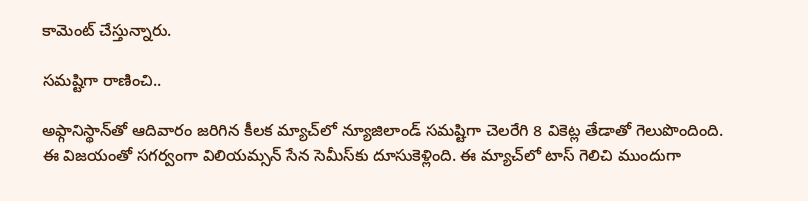కామెంట్ చేస్తున్నారు.

సమష్టిగా రాణించి..

అఫ్గానిస్థాన్‌తో ఆదివారం జరిగిన కీలక మ్యాచ్‌లో న్యూజిలాండ్ సమష్టిగా చెలరేగి 8 వికెట్ల తేడాతో గెలుపొందింది. ఈ విజయంతో సగర్వంగా విలియమ్సన్ సేన సెమీస్‌కు దూసుకెళ్లింది. ఈ మ్యాచ్‌లో టాస్ గెలిచి ముందుగా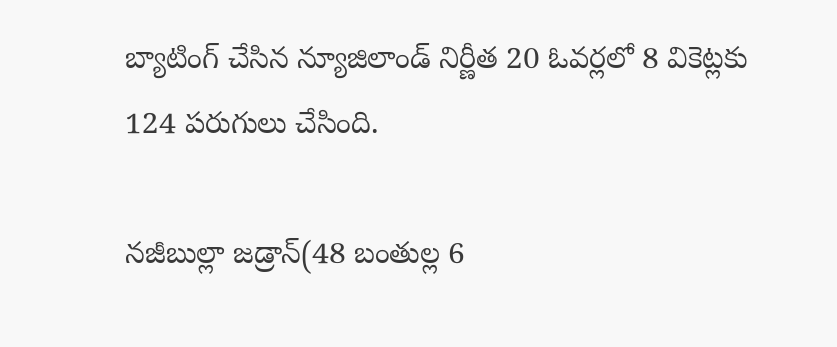బ్యాటింగ్ చేసిన న్యూజిలాండ్ నిర్ణీత 20 ఓవర్లలో 8 వికెట్లకు 124 పరుగులు చేసింది.

నజీబుల్లా జడ్రాన్(48 బంతుల్ల 6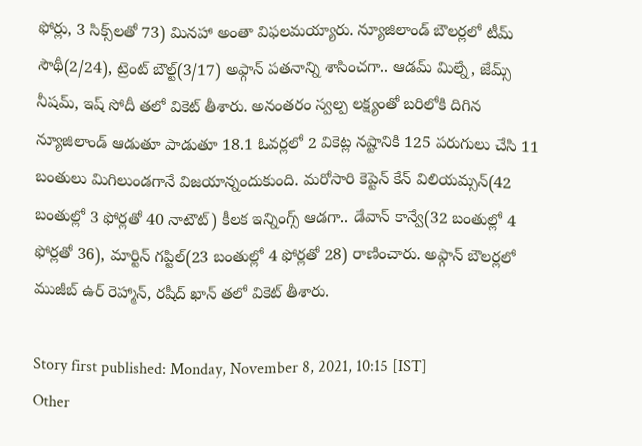ఫోర్లు, 3 సిక్స్‌లతో 73) మినహా అంతా విఫలమయ్యారు. న్యూజిలాండ్ బౌలర్లలో టీమ్ సౌథీ(2/24), ట్రెంట్ బౌల్ట్(3/17) అఫ్గాన్ పతనాన్ని శాసించగా.. ఆడమ్ మిల్నే, జేమ్స్ నీషమ్, ఇష్ సోదీ తలో వికెట్ తీశారు. అనంతరం స్వల్ప లక్ష్యంతో బరిలోకి దిగిన న్యూజిలాండ్ ఆడుతూ పాడుతూ 18.1 ఓవర్లలో 2 వికెట్ల నష్టానికి 125 పరుగులు చేసి 11 బంతులు మిగిలుండగానే విజయాన్నందుకుంది. మరోసారి కెప్టెన్ కేన్ విలియమ్సన్(42 బంతుల్లో 3 ఫోర్లతో 40 నాటౌట్) కీలక ఇన్నింగ్స్ ఆడగా.. డేవాన్ కాన్వే(32 బంతుల్లో 4 ఫోర్లతో 36), మార్టిన్ గప్టిల్(23 బంతుల్లో 4 ఫోర్లతో 28) రాణించారు. అఫ్గాన్ బౌలర్లలో ముజీబ్ ఉర్ రెహ్మాన్, రషీద్ ఖాన్ తలో వికెట్ తీశారు.

Story first published: Monday, November 8, 2021, 10:15 [IST]
Other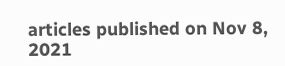articles published on Nov 8, 2021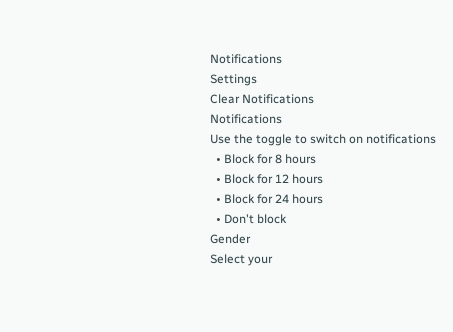Notifications
Settings
Clear Notifications
Notifications
Use the toggle to switch on notifications
  • Block for 8 hours
  • Block for 12 hours
  • Block for 24 hours
  • Don't block
Gender
Select your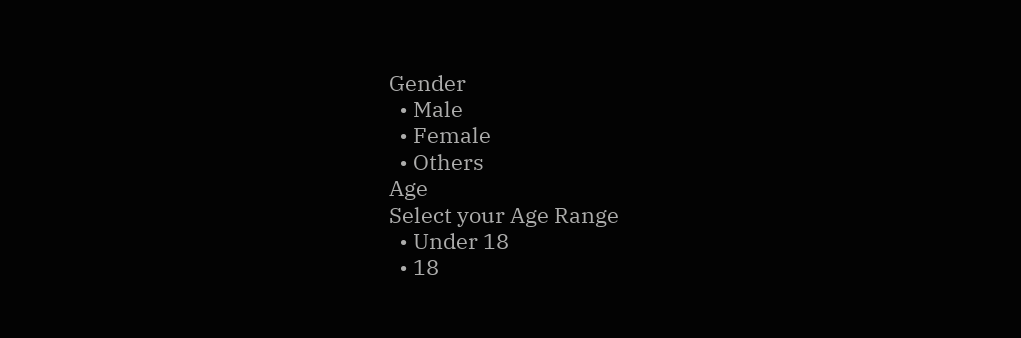Gender
  • Male
  • Female
  • Others
Age
Select your Age Range
  • Under 18
  • 18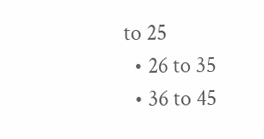to 25
  • 26 to 35
  • 36 to 45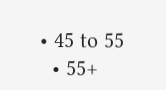• 45 to 55
  • 55+